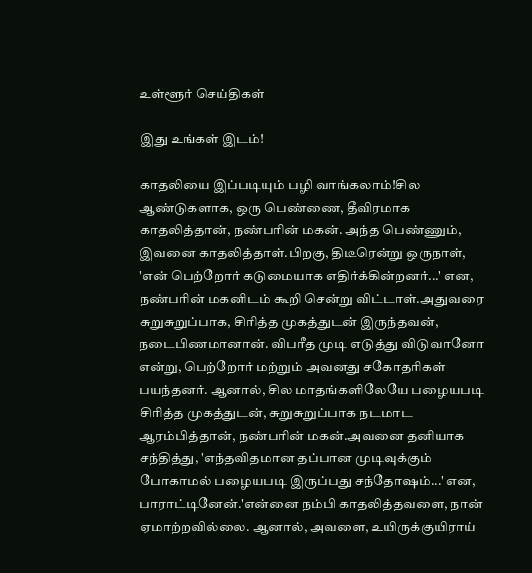உள்ளூர் செய்திகள்

இது உங்கள் இடம்!

காதலியை இப்படியும் பழி வாங்கலாம்!சில ஆண்டுகளாக, ஒரு பெண்ணை, தீவிரமாக காதலித்தான், நண்பரின் மகன். அந்த பெண்ணும், இவனை காதலித்தாள்.பிறகு, திடீரென்று ஒருநாள், 'என் பெற்றோர் கடுமையாக எதிர்க்கின்றனர்...' என, நண்பரின் மகனிடம் கூறி சென்று விட்டாள்.அதுவரை சுறுசுறுப்பாக, சிரித்த முகத்துடன் இருந்தவன், நடைபிணமானான். விபரீத முடி எடுத்து விடுவானோ என்று, பெற்றோர் மற்றும் அவனது சகோதரிகள் பயந்தனர். ஆனால், சில மாதங்களிலேயே பழையபடி சிரித்த முகத்துடன், சுறுசுறுப்பாக நடமாட ஆரம்பித்தான், நண்பரின் மகன்.அவனை தனியாக சந்தித்து, 'எந்தவிதமான தப்பான முடிவுக்கும் போகாமல் பழையபடி இருப்பது சந்தோஷம்...' என, பாராட்டினேன்.'என்னை நம்பி காதலித்தவளை, நான் ஏமாற்றவில்லை. ஆனால், அவளை, உயிருக்குயிராய்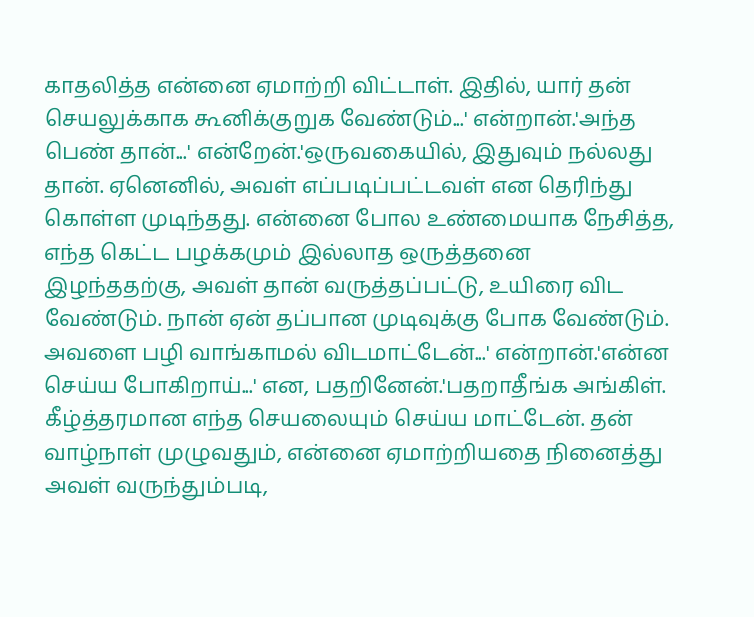காதலித்த என்னை ஏமாற்றி விட்டாள். இதில், யார் தன் செயலுக்காக கூனிக்குறுக வேண்டும்...' என்றான்.'அந்த பெண் தான்...' என்றேன்.'ஒருவகையில், இதுவும் நல்லது தான். ஏனெனில், அவள் எப்படிப்பட்டவள் என தெரிந்து கொள்ள முடிந்தது. என்னை போல உண்மையாக நேசித்த, எந்த கெட்ட பழக்கமும் இல்லாத ஒருத்தனை இழந்ததற்கு, அவள் தான் வருத்தப்பட்டு, உயிரை விட வேண்டும். நான் ஏன் தப்பான முடிவுக்கு போக வேண்டும். அவளை பழி வாங்காமல் விடமாட்டேன்...' என்றான்.'என்ன செய்ய போகிறாய்...' என, பதறினேன்.'பதறாதீங்க அங்கிள். கீழ்த்தரமான எந்த செயலையும் செய்ய மாட்டேன். தன் வாழ்நாள் முழுவதும், என்னை ஏமாற்றியதை நினைத்து அவள் வருந்தும்படி,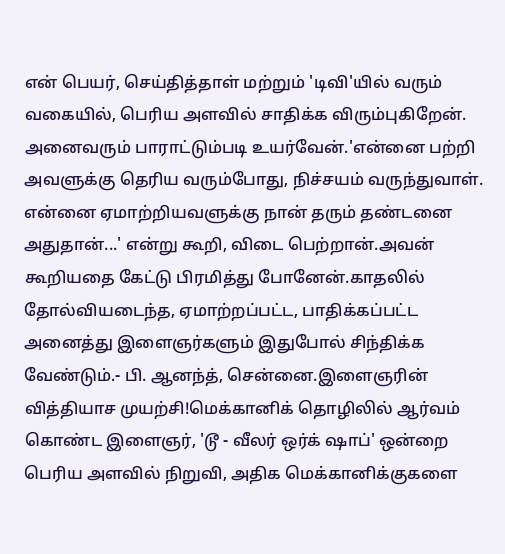என் பெயர், செய்தித்தாள் மற்றும் 'டிவி'யில் வரும் வகையில், பெரிய அளவில் சாதிக்க விரும்புகிறேன். அனைவரும் பாராட்டும்படி உயர்வேன்.'என்னை பற்றி அவளுக்கு தெரிய வரும்போது, நிச்சயம் வருந்துவாள். என்னை ஏமாற்றியவளுக்கு நான் தரும் தண்டனை அதுதான்...' என்று கூறி, விடை பெற்றான்.அவன் கூறியதை கேட்டு பிரமித்து போனேன்.காதலில் தோல்வியடைந்த, ஏமாற்றப்பட்ட, பாதிக்கப்பட்ட அனைத்து இளைஞர்களும் இதுபோல் சிந்திக்க வேண்டும்.- பி. ஆனந்த், சென்னை.இளைஞரின் வித்தியாச முயற்சி!மெக்கானிக் தொழிலில் ஆர்வம் கொண்ட இளைஞர், 'டூ - வீலர் ஒர்க் ஷாப்' ஒன்றை பெரிய அளவில் நிறுவி, அதிக மெக்கானிக்குகளை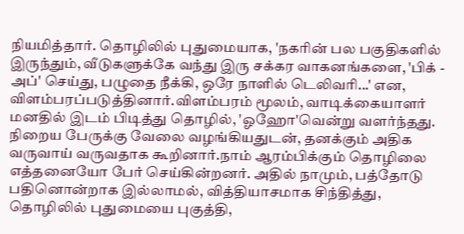நியமித்தார். தொழிலில் புதுமையாக, 'நகரின் பல பகுதிகளில் இருந்தும், வீடுகளுக்கே வந்து இரு சக்கர வாகனங்களை, 'பிக் - அப்' செய்து, பழுதை நீக்கி, ஒரே நாளில் டெலிவரி...' என, விளம்பரப்படுத்தினார்.விளம்பரம் மூலம், வாடிக்கையாளர் மனதில் இடம் பிடித்து தொழில், 'ஓஹோ'வென்று வளர்ந்தது. நிறைய பேருக்கு வேலை வழங்கியதுடன், தனக்கும் அதிக வருவாய் வருவதாக கூறினார்.நாம் ஆரம்பிக்கும் தொழிலை எத்தனையோ பேர் செய்கின்றனர். அதில் நாமும், பத்தோடு பதினொன்றாக இல்லாமல், வித்தியாசமாக சிந்தித்து, தொழிலில் புதுமையை புகுத்தி,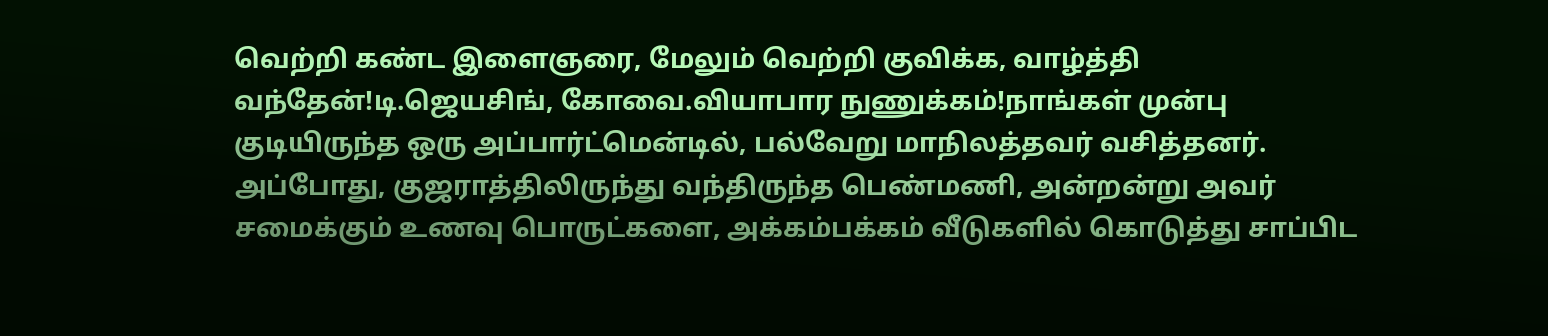வெற்றி கண்ட இளைஞரை, மேலும் வெற்றி குவிக்க, வாழ்த்தி வந்தேன்!டி.ஜெயசிங், கோவை.வியாபார நுணுக்கம்!நாங்கள் முன்பு குடியிருந்த ஒரு அப்பார்ட்மென்டில், பல்வேறு மாநிலத்தவர் வசித்தனர். அப்போது, குஜராத்திலிருந்து வந்திருந்த பெண்மணி, அன்றன்று அவர் சமைக்கும் உணவு பொருட்களை, அக்கம்பக்கம் வீடுகளில் கொடுத்து சாப்பிட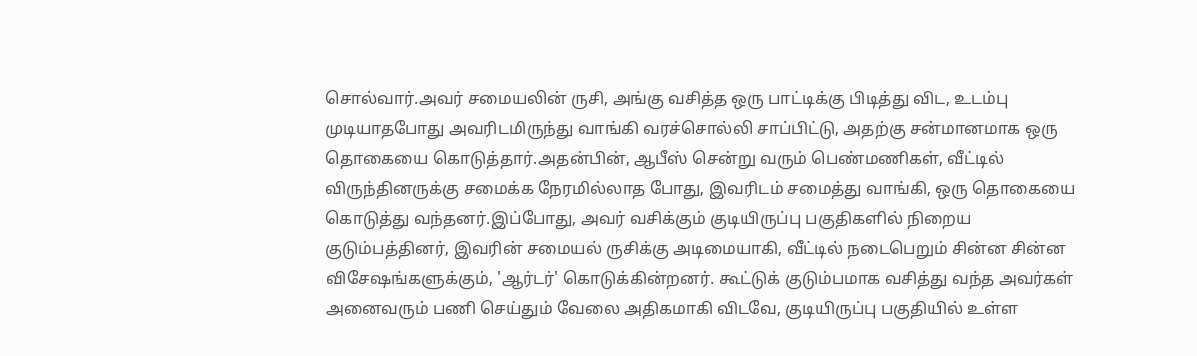சொல்வார்.அவர் சமையலின் ருசி, அங்கு வசித்த ஒரு பாட்டிக்கு பிடித்து விட, உடம்பு முடியாதபோது அவரிடமிருந்து வாங்கி வரச்சொல்லி சாப்பிட்டு, அதற்கு சன்மானமாக ஒரு தொகையை கொடுத்தார்.அதன்பின், ஆபீஸ் சென்று வரும் பெண்மணிகள், வீட்டில் விருந்தினருக்கு சமைக்க நேரமில்லாத போது, இவரிடம் சமைத்து வாங்கி, ஒரு தொகையை கொடுத்து வந்தனர்.இப்போது, அவர் வசிக்கும் குடியிருப்பு பகுதிகளில் நிறைய குடும்பத்தினர், இவரின் சமையல் ருசிக்கு அடிமையாகி, வீட்டில் நடைபெறும் சின்ன சின்ன விசேஷங்களுக்கும், 'ஆர்டர்' கொடுக்கின்றனர். கூட்டுக் குடும்பமாக வசித்து வந்த அவர்கள் அனைவரும் பணி செய்தும் வேலை அதிகமாகி விடவே, குடியிருப்பு பகுதியில் உள்ள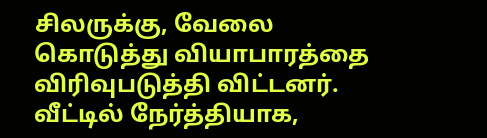சிலருக்கு, வேலை கொடுத்து வியாபாரத்தை விரிவுபடுத்தி விட்டனர். வீட்டில் நேர்த்தியாக,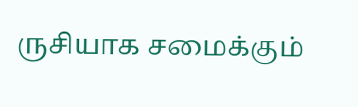ருசியாக சமைக்கும்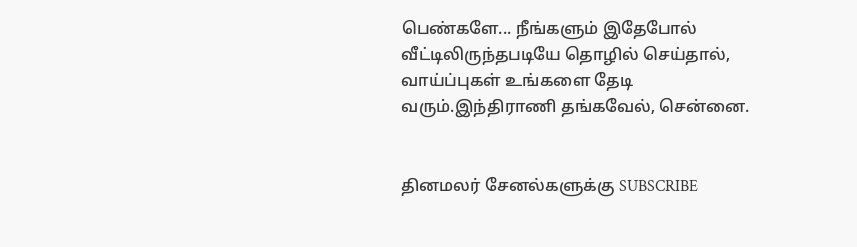பெண்களே... நீங்களும் இதேபோல் வீட்டிலிருந்தபடியே தொழில் செய்தால், வாய்ப்புகள் உங்களை தேடி வரும்.இந்திராணி தங்கவேல், சென்னை.


தினமலர் சேனல்களுக்கு SUBSCRIBE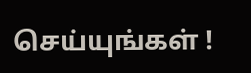செய்யுங்கள் !